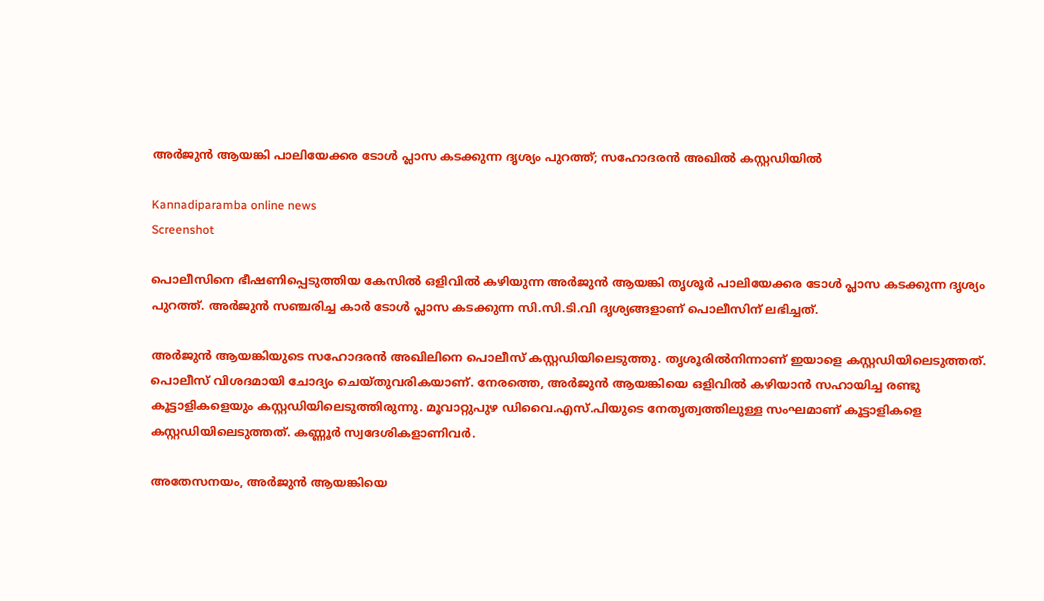അർജുൻ ആയങ്കി പാലിയേക്കര ടോൾ പ്ലാസ കടക്കുന്ന ദൃശ്യം പുറത്ത്; സഹോദരൻ അഖിൽ കസ്റ്റഡിയിൽ

Kannadiparamba online news
Screenshot

പൊലീസിനെ ഭീഷണിപ്പെടുത്തിയ കേസില്‍ ഒളിവില്‍ കഴിയുന്ന അര്‍ജുന്‍ ആയങ്കി തൃശൂര്‍ പാലിയേക്കര ടോൾ പ്ലാസ കടക്കുന്ന ദൃശ്യം പുറത്ത്. അർജുൻ സഞ്ചരിച്ച കാർ ടോൾ പ്ലാസ കടക്കുന്ന സി.സി.ടി.വി ദൃശ്യങ്ങളാണ് പൊലീസിന് ലഭിച്ചത്.

അർജുൻ ആയങ്കിയുടെ സഹോദരൻ അഖിലിനെ പൊലീസ് കസ്റ്റഡിയിലെടുത്തു. തൃശൂരിൽനിന്നാണ് ഇയാളെ കസ്റ്റഡിയിലെടുത്തത്. പൊലീസ് വിശദമായി ചോദ്യം ചെയ്തുവരികയാണ്. നേരത്തെ, അര്‍ജുന്‍ ആയങ്കിയെ ഒളിവില്‍ കഴിയാന്‍ സഹായിച്ച രണ്ടു കൂട്ടാളികളെയും കസ്റ്റഡിയിലെടുത്തിരുന്നു. മൂവാറ്റുപുഴ ഡിവൈ.എസ്.പിയുടെ നേതൃത്വത്തിലുള്ള സംഘമാണ് കൂട്ടാളികളെ കസ്റ്റഡിയിലെടുത്തത്. കണ്ണൂര്‍ സ്വദേശികളാണിവര്‍.

അതേസനയം, അർജുൻ ആയങ്കിയെ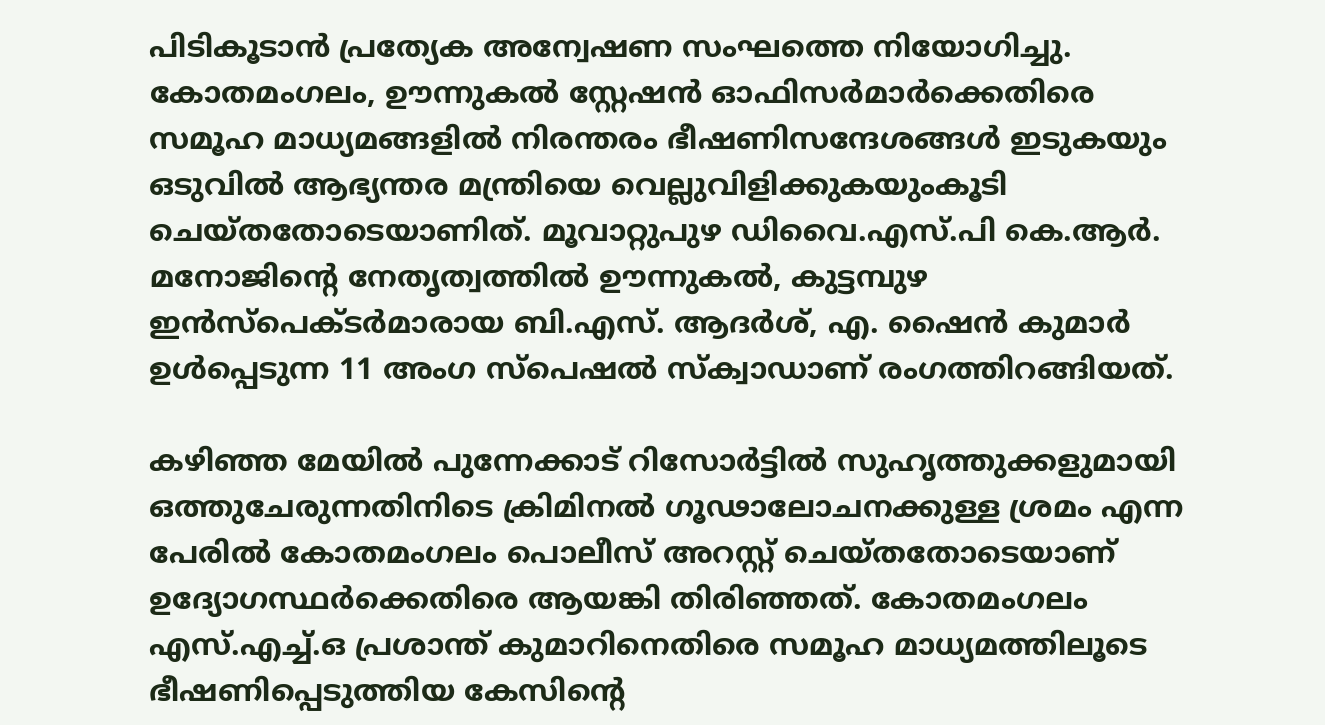പിടികൂടാൻ പ്രത്യേക അന്വേഷണ സംഘത്തെ നിയോഗിച്ചു. കോതമംഗലം, ഊന്നുകൽ സ്റ്റേഷൻ ഓഫിസർമാർക്കെതിരെ സമൂഹ മാധ്യമങ്ങളിൽ നിരന്തരം ഭീഷണിസന്ദേശങ്ങൾ ഇടുകയും ഒടുവിൽ ആഭ്യന്തര മന്ത്രിയെ വെല്ലുവിളിക്കുകയുംകൂടി ചെയ്തതോടെയാണിത്. മൂവാറ്റുപുഴ ഡിവൈ.എസ്.പി കെ.ആർ. മനോജിന്റെ നേതൃത്വത്തിൽ ഊന്നുകൽ, കുട്ടമ്പുഴ ഇൻസ്പെക്ടർമാരായ ബി.എസ്. ആദർശ്, എ. ഷൈൻ കുമാർ ഉൾപ്പെടുന്ന 11 അംഗ സ്പെഷല്‍ സ്ക്വാഡാണ് രംഗത്തിറങ്ങിയത്.

കഴിഞ്ഞ മേയിൽ പുന്നേക്കാട് റിസോര്‍ട്ടില്‍ സുഹൃത്തുക്കളുമായി ഒത്തുചേരുന്നതിനിടെ ക്രിമിനല്‍ ഗൂഢാലോചനക്കുള്ള ശ്രമം എന്ന പേരില്‍ കോതമംഗലം പൊലീസ് അറസ്റ്റ് ചെയ്തതോടെയാണ് ഉദ്യോഗസ്ഥർക്കെതിരെ ആയങ്കി തിരിഞ്ഞത്. കോതമംഗലം എസ്.എച്ച്.ഒ പ്രശാന്ത് കുമാറിനെതിരെ സമൂഹ മാധ്യമത്തിലൂടെ ഭീഷണിപ്പെടുത്തിയ കേസിന്റെ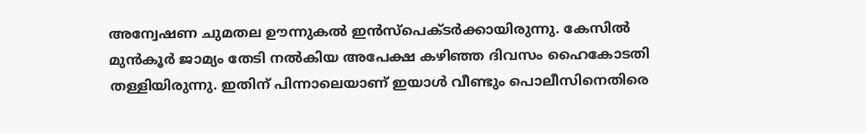അന്വേഷണ ചുമതല ഊന്നുകൽ ഇൻസ്പെക്ടർക്കായിരുന്നു. കേസില്‍ മുന്‍കൂര്‍ ജാമ്യം തേടി നൽകിയ അപേക്ഷ കഴിഞ്ഞ ദിവസം ഹൈകോടതി തള്ളിയിരുന്നു. ഇതിന് പിന്നാലെയാണ് ഇയാൾ വീണ്ടും പൊലീസിനെതിരെ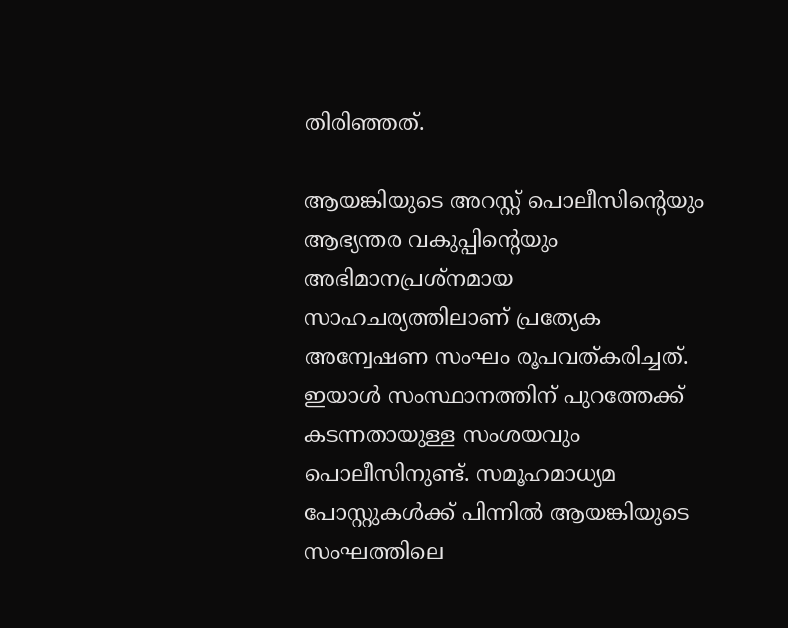തിരിഞ്ഞത്.

ആയങ്കിയുടെ അറസ്റ്റ് പൊലീസിന്റെയും ആഭ്യന്തര വകുപ്പിന്റെയും അഭിമാനപ്രശ്നമായ സാഹചര്യത്തിലാണ് പ്രത്യേക അന്വേഷണ സംഘം രൂപവത്കരിച്ചത്. ഇയാള്‍ സംസ്ഥാനത്തിന് പുറത്തേക്ക് കടന്നതായുള്ള സംശയവും പൊലീസിനുണ്ട്. സമൂഹമാധ്യമ പോസ്റ്റുകള്‍ക്ക് പിന്നില്‍ ആയങ്കിയുടെ സംഘത്തിലെ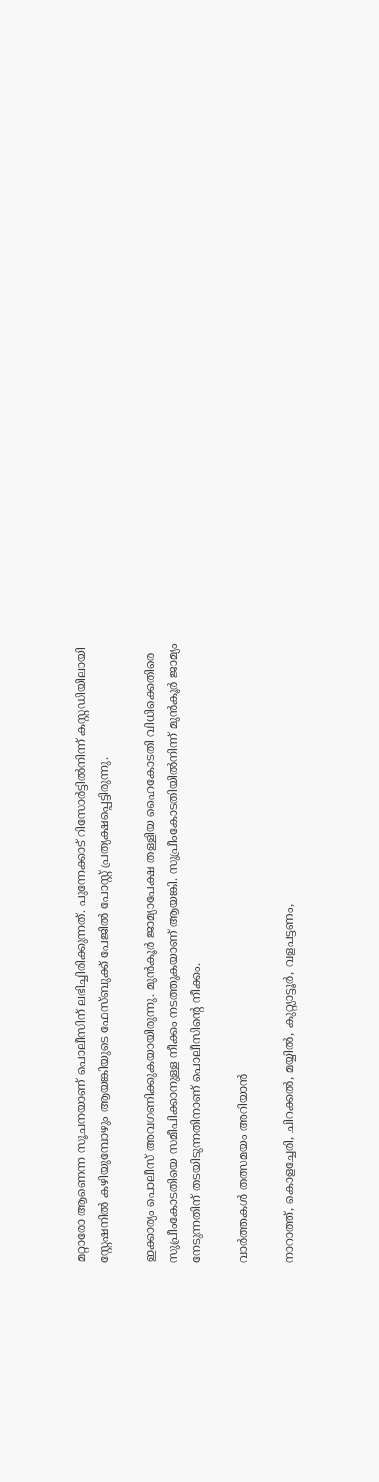മറ്റാരോ ആണെന്ന സൂചനയാണ് പൊലീസിന് ലഭിച്ചിരിക്കുന്നത്. പുന്നേക്കാട് റിസോര്‍ട്ടില്‍നിന്ന് കസ്റ്റഡിയിലായി സ്റ്റേഷനില്‍ കഴിയുമ്പോഴും ആയങ്കിയുടെ ഫേസ്ബുക്ക് പേജില്‍ പോസ്റ്റ് പ്രത്യക്ഷപ്പെട്ടിരുന്നു.

ഇക്കാര്യം പൊലീസ് അവഗണിക്കുകയായിരുന്നു. മുന്‍കൂര്‍ ജാമ്യാപേക്ഷ തള്ളിയ ഹൈകോടതി വിധിക്കെതിരെ സുപ്രീംകോടതിയെ സമീപിക്കാനുള്ള നീക്കം നടത്തുകയാണ് ആയങ്കി. സുപ്രീംകോടതിയില്‍നിന്ന് മുന്‍കൂര്‍ ജാമ്യം നേടുന്നതിന് തടയിടുന്നതിനാണ് പൊലീസിന്‍റെ നീക്കം.

വാർത്തകൾ തത്സമയം അറിയാൻ

നാറാത്ത്, കൊളച്ചേരി, ചിറക്കൽ, മയ്യിൽ, കുറ്റ്യാട്ടൂർ, വളപട്ടണം,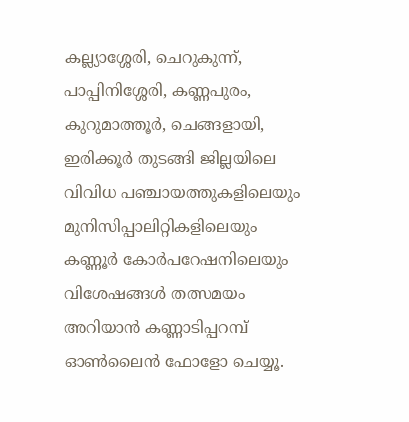കല്ല്യാശ്ശേരി, ചെറുകുന്ന്, പാപ്പിനിശ്ശേരി, കണ്ണപുരം, കുറുമാത്തൂർ, ചെങ്ങളായി, ഇരിക്കൂർ തുടങ്ങി ജില്ലയിലെ വിവിധ പഞ്ചായത്തുകളിലെയും മുനിസിപ്പാലിറ്റികളിലെയും കണ്ണൂർ കോർപറേഷനിലെയും വിശേഷങ്ങൾ തത്സമയം അറിയാൻ കണ്ണാടിപ്പറമ്പ് ഓൺലൈൻ ഫോളോ ചെയ്യൂ.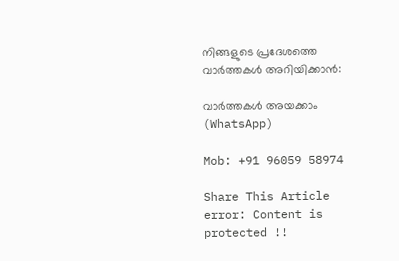നിങ്ങളുടെ പ്രദേശത്തെ വാർത്തകൾ അറിയിക്കാൻ:

വാർത്തകൾ അയക്കാം (WhatsApp)

Mob: +91 96059 58974

Share This Article
error: Content is protected !!